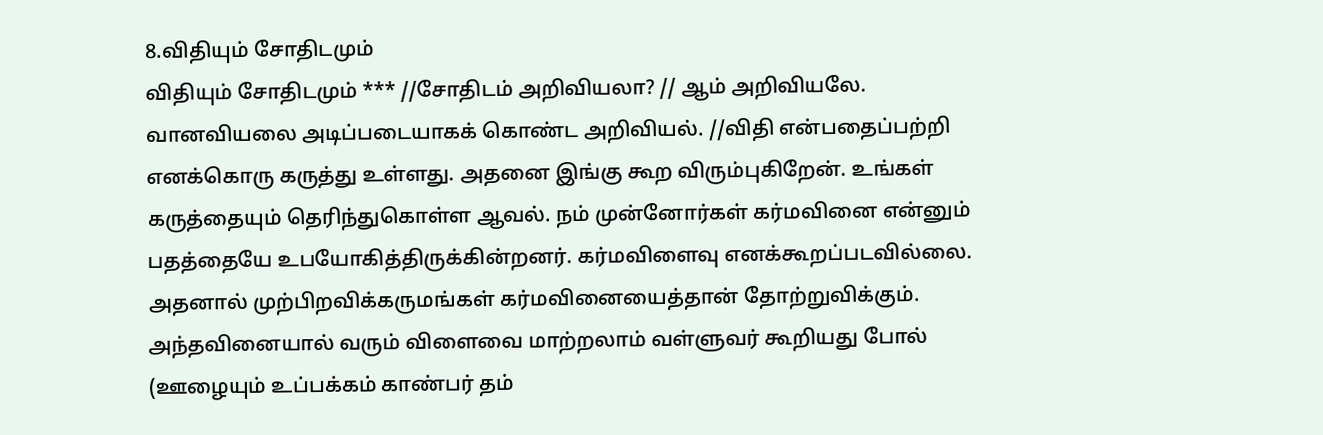8.விதியும் சோதிடமும்
விதியும் சோதிடமும் *** //சோதிடம் அறிவியலா? // ஆம் அறிவியலே. வானவியலை அடிப்படையாகக் கொண்ட அறிவியல். //விதி என்பதைப்பற்றி எனக்கொரு கருத்து உள்ளது. அதனை இங்கு கூற விரும்புகிறேன். உங்கள் கருத்தையும் தெரிந்துகொள்ள ஆவல். நம் முன்னோர்கள் கர்மவினை என்னும் பதத்தையே உபயோகித்திருக்கின்றனர். கர்மவிளைவு எனக்கூறப்படவில்லை. அதனால் முற்பிறவிக்கருமங்கள் கர்மவினையைத்தான் தோற்றுவிக்கும். அந்தவினையால் வரும் விளைவை மாற்றலாம் வள்ளுவர் கூறியது போல் (ஊழையும் உப்பக்கம் காண்பர் தம்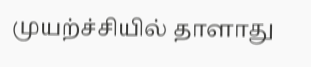முயற்ச்சியில் தாளாது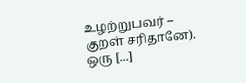உழற்றுபவர் – குறள் சரிதானே). ஒரு [...]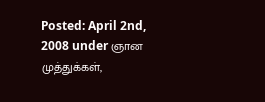Posted: April 2nd, 2008 under ஞான முத்துக்கள்,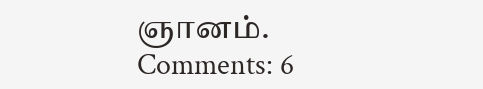ஞானம்.
Comments: 6